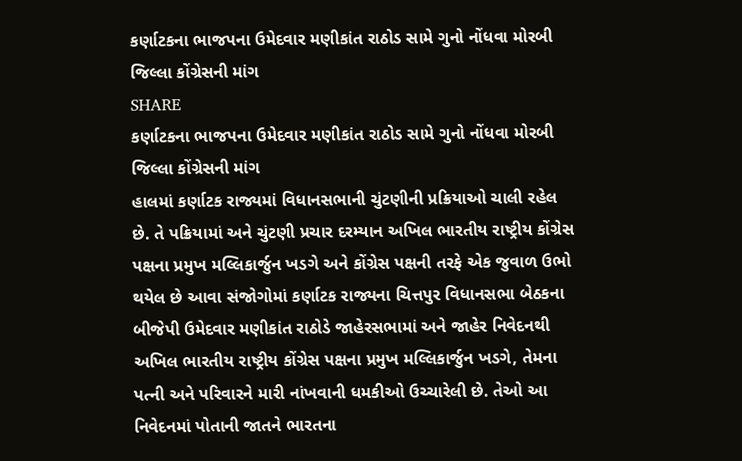કર્ણાટકના ભાજપના ઉમેદવાર મણીકાંત રાઠોડ સામે ગુનો નોંધવા મોરબી જિલ્લા કોંગ્રેસની માંગ
SHARE
કર્ણાટકના ભાજપના ઉમેદવાર મણીકાંત રાઠોડ સામે ગુનો નોંધવા મોરબી જિલ્લા કોંગ્રેસની માંગ
હાલમાં કર્ણાટક રાજ્યમાં વિધાનસભાની ચુંટણીની પ્રક્રિયાઓ ચાલી રહેલ છે. તે પક્રિયામાં અને ચુંટણી પ્રચાર દરમ્યાન અખિલ ભારતીય રાષ્ટ્રીય કોંગ્રેસ પક્ષના પ્રમુખ મલ્લિકાર્જુન ખડગે અને કોંગ્રેસ પક્ષની તરફે એક જુવાળ ઉભો થયેલ છે આવા સંજોગોમાં કર્ણાટક રાજ્યના ચિત્તપુર વિધાનસભા બેઠકના બીજેપી ઉમેદવાર મણીકાંત રાઠોડે જાહેરસભામાં અને જાહેર નિવેદનથી અખિલ ભારતીય રાષ્ટ્રીય કોંગ્રેસ પક્ષના પ્રમુખ મલ્લિકાર્જુન ખડગે, તેમના પત્ની અને પરિવારને મારી નાંખવાની ધમકીઓ ઉચ્ચારેલી છે. તેઓ આ નિવેદનમાં પોતાની જાતને ભારતના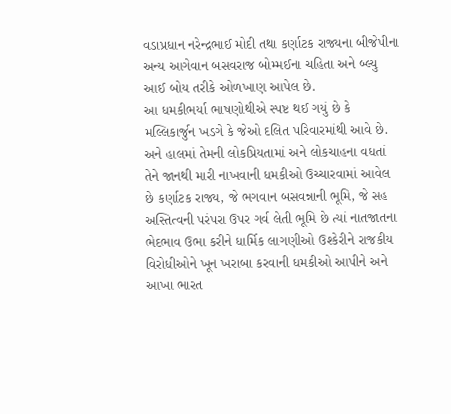વડાપ્રધાન નરેન્દ્રભાઈ મોદી તથા કર્ણાટક રાજ્યના બીજેપીના અન્ય આગેવાન બસવરાજ બોમ્મઈના ચહિતા અને બ્લ્યુ આઈ બોય તરીકે ઓળખાણ આપેલ છે.
આ ધમકીભર્યા ભાષણોથીએ સ્પષ્ટ થઈ ગયું છે કે મલ્લિકાર્જુન ખડગે કે જેઓ દલિત પરિવારમાંથી આવે છે. અને હાલમાં તેમની લોકપ્રિયતામાં અને લોકચાહના વધતાં તેને જાનથી મારી નાખવાની ધમકીઓ ઉચ્ચારવામાં આવેલ છે કર્ણાટક રાજ્ય, જે ભગવાન બસવન્નાની ભૂમિ, જે સહ અસ્તિત્વની પરંપરા ઉપર ગર્વ લેતી ભૂમિ છે ત્યાં નાતજાતના ભેદભાવ ઉભા કરીને ધાર્મિક લાગણીઓ ઉશ્કેરીને રાજકીય વિરોધીઓને ખૂન ખરાબા કરવાની ધમકીઓ આપીને અને આખા ભારત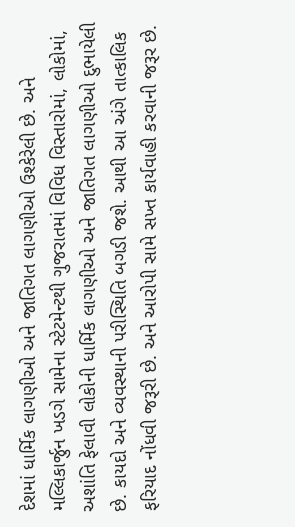દેશમાં ધાર્મિક લાગણીઓ અને જાતિગત લાગણીઓ ઉશ્કેરેલી છે. અને મલ્લિકાર્જુન ખડગે સામેના સ્ટેટમેન્ટથી ગુજરાતમાં વિવિધ વિસ્તારોમાં, લોકોમાં, અશાંતિ ફેલાવી લોકોની ધાર્મિક લાગણીઓ અને જાતિગત લાગણીઓ દુભાયેલી છે. કાયદો અને વ્યવસ્થાની પરીસ્થિતિ બગડી જશે. આથી આ અંગે તાત્કાલિક ફરિયાદ નોંધવી જરૂરી છે. અને આરોપી સામે સખ્ત કાર્યવાહી કરવાની જરૂર છે.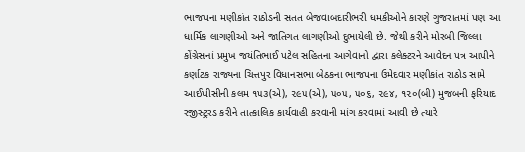ભાજપના મણીકાંત રાઠોડની સતત બેજવાબદારીભરી ધમકીઓને કારણે ગુજરાતમાં પણ આ ધાર્મિક લાગણીઓ અને જાતિગત લાગણીઓ દુભાયેલી છે. જેથી કરીને મોરબી જિલ્લા કોંગ્રેસનાં પ્રમુખ જયંતિભાઈ પટેલ સહિતના આગેવાનો દ્વારા કલેક્ટરને આવેદન પત્ર આપીને કર્ણાટક રાજ્યના ચિત્તપુર વિધાનસભા બેઠકના ભાજપના ઉમેદવાર મણીકાંત રાઠોડ સામે આઈપીસીની કલમ ૧૫૩(એ), ૨૯૫(એ), ૫૦૫, ૫૦૬, ૨૯૪, ૧૨૦(બી) મુજબની ફરિયાદ રજીસ્ટ્રરડ કરીને તાત્કાલિક કાર્યવાહી કરવાની માંગ કરવામાં આવી છે ત્યારે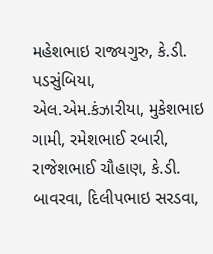મહેશભાઇ રાજ્યગુરુ, કે.ડી. પડસુંબિયા, એલ.એમ.કંઝારીયા, મુકેશભાઇ ગામી, રમેશભાઈ રબારી, રાજેશભાઈ ચૌહાણ, કે.ડી. બાવરવા, દિલીપભાઇ સરડવા,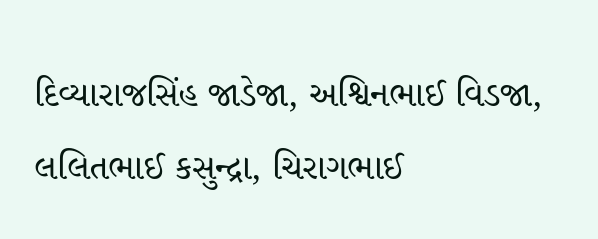દિવ્યારાજસિંહ જાડેજા, અશ્વિનભાઈ વિડજા, લલિતભાઈ કસુન્દ્રા, ચિરાગભાઈ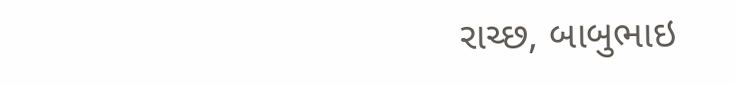રાચ્છ, બાબુભાઇ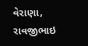વેરાણા, રાવજીભાઇ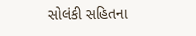સોલંકી સહિતના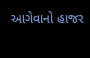આગેવાનો હાજર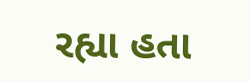રહ્યા હતા